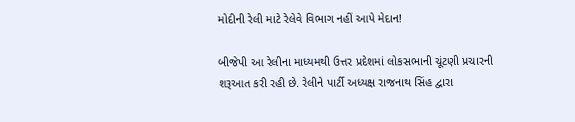મોદીની રેલી માટે રેલેવે વિભાગ નહીં આપે મેદાન!

બીજેપી આ રેલીના માધ્યમથી ઉત્તર પ્રદેશમાં લોકસભાની ચૂંટણી પ્રચારની શરૂઆત કરી રહી છે. રેલીને પાર્ટી અધ્યક્ષ રાજનાથ સિંહ દ્વારા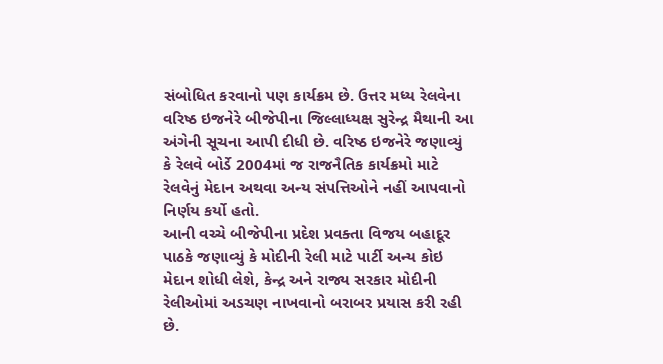સંબોધિત કરવાનો પણ કાર્યક્રમ છે. ઉત્તર મધ્ય રેલવેના વરિષ્ઠ ઇજનેરે બીજેપીના જિલ્લાધ્યક્ષ સુરેન્દ્ર મૈથાની આ અંગેની સૂચના આપી દીધી છે. વરિષ્ઠ ઇજનેરે જણાવ્યું કે રેલવે બોર્ડે 2004માં જ રાજનૈતિક કાર્યક્રમો માટે રેલવેનું મેદાન અથવા અન્ય સંપત્તિઓને નહીં આપવાનો નિર્ણય કર્યો હતો.
આની વચ્ચે બીજેપીના પ્રદેશ પ્રવક્તા વિજય બહાદૂર પાઠકે જણાવ્યું કે મોદીની રેલી માટે પાર્ટી અન્ય કોઇ મેદાન શોધી લેશે, કેન્દ્ર અને રાજ્ય સરકાર મોદીની રેલીઓમાં અડચણ નાખવાનો બરાબર પ્રયાસ કરી રહી છે.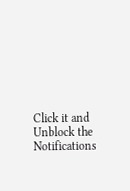Click it and Unblock the Notifications